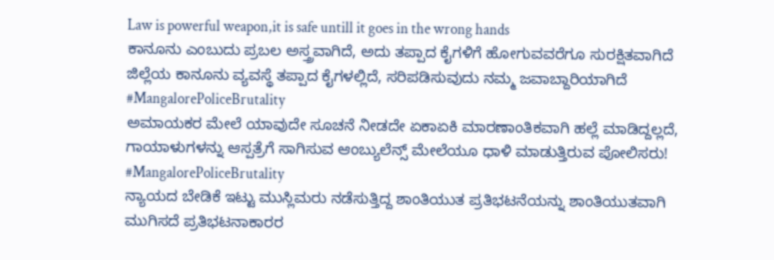Law is powerful weapon,it is safe untill it goes in the wrong hands
ಕಾನೂನು ಎಂಬುದು ಪ್ರಬಲ ಅಸ್ತ್ರವಾಗಿದೆ, ಅದು ತಪ್ಪಾದ ಕೈಗಳಿಗೆ ಹೋಗುವವರೆಗೂ ಸುರಕ್ಷಿತವಾಗಿದೆ
ಜಿಲ್ಲೆಯ ಕಾನೂನು ವ್ಯವಸ್ಥೆ ತಪ್ಪಾದ ಕೈಗಳಲ್ಲಿದೆ, ಸರಿಪಡಿಸುವುದು ನಮ್ಮ ಜವಾಬ್ದಾರಿಯಾಗಿದೆ
#MangalorePoliceBrutality
ಅಮಾಯಕರ ಮೇಲೆ ಯಾವುದೇ ಸೂಚನೆ ನೀಡದೇ ಏಕಾಏಕಿ ಮಾರಣಾಂತಿಕವಾಗಿ ಹಲ್ಲೆ ಮಾಡಿದ್ದಲ್ಲದೆ, ಗಾಯಾಳುಗಳನ್ನು ಆಸ್ಪತ್ರೆಗೆ ಸಾಗಿಸುವ ಆಂಬ್ಯುಲೆನ್ಸ್ ಮೇಲೆಯೂ ಧಾಳಿ ಮಾಡುತ್ತಿರುವ ಪೋಲಿಸರು!
#MangalorePoliceBrutality
ನ್ಯಾಯದ ಬೇಡಿಕೆ ಇಟ್ಟು ಮುಸ್ಲಿಮರು ನಡೆಸುತ್ತಿದ್ದ ಶಾಂತಿಯುತ ಪ್ರತಿಭಟನೆಯನ್ನು ಶಾಂತಿಯುತವಾಗಿ ಮುಗಿಸದೆ ಪ್ರತಿಭಟನಾಕಾರರ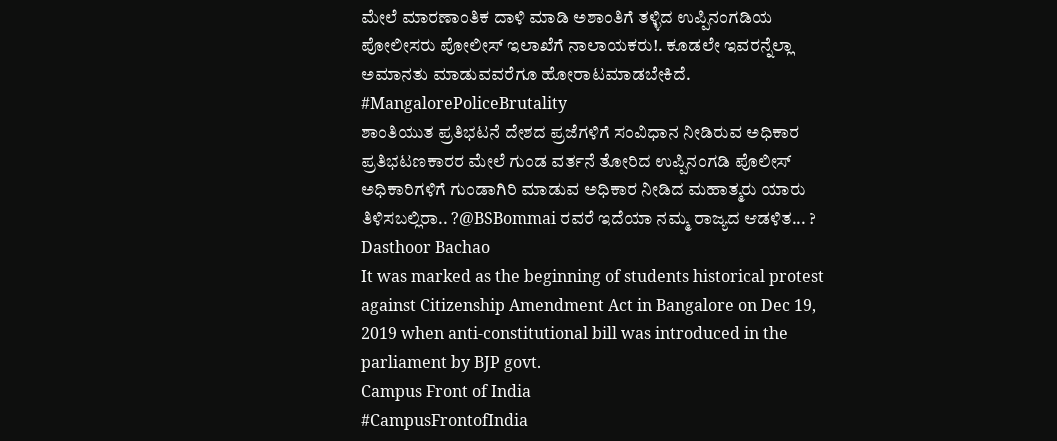ಮೇಲೆ ಮಾರಣಾಂತಿಕ ದಾಳಿ ಮಾಡಿ ಅಶಾಂತಿಗೆ ತಳ್ಳಿದ ಉಪ್ಪಿನಂಗಡಿಯ ಪೋಲೀಸರು ಪೋಲೀಸ್ ಇಲಾಖೆಗೆ ನಾಲಾಯಕರು!. ಕೂಡಲೇ ಇವರನ್ನೆಲ್ಲಾ ಅಮಾನತು ಮಾಡುವವರೆಗೂ ಹೋರಾಟಮಾಡಬೇಕಿದೆ.
#MangalorePoliceBrutality
ಶಾಂತಿಯುತ ಪ್ರತಿಭಟನೆ ದೇಶದ ಪ್ರಜೆಗಳಿಗೆ ಸಂವಿಧಾನ ನೀಡಿರುವ ಅಧಿಕಾರ ಪ್ರತಿಭಟಣಕಾರರ ಮೇಲೆ ಗುಂಡ ವರ್ತನೆ ತೋರಿದ ಉಪ್ಪಿನಂಗಡಿ ಪೊಲೀಸ್ ಅಧಿಕಾರಿಗಳಿಗೆ ಗುಂಡಾಗಿರಿ ಮಾಡುವ ಅಧಿಕಾರ ನೀಡಿದ ಮಹಾತ್ಮರು ಯಾರು ತಿಳಿಸಬಲ್ಲಿರಾ.. ?@BSBommai ರವರೆ ಇದೆಯಾ ನಮ್ಮ ರಾಜ್ಯದ ಆಡಳಿತ... ?
Dasthoor Bachao
It was marked as the beginning of students historical protest against Citizenship Amendment Act in Bangalore on Dec 19, 2019 when anti-constitutional bill was introduced in the parliament by BJP govt.
Campus Front of India
#CampusFrontofIndia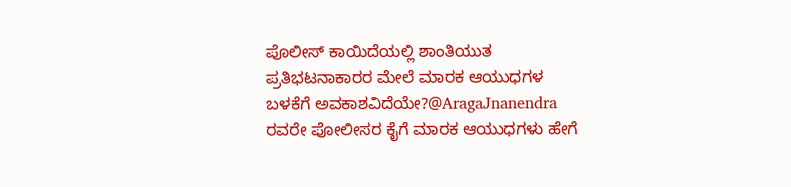ಪೊಲೀಸ್ ಕಾಯಿದೆಯಲ್ಲಿ ಶಾಂತಿಯುತ ಪ್ರತಿಭಟನಾಕಾರರ ಮೇಲೆ ಮಾರಕ ಆಯುಧಗಳ ಬಳಕೆಗೆ ಅವಕಾಶವಿದೆಯೇ?@AragaJnanendra ರವರೇ ಪೋಲೀಸರ ಕೈಗೆ ಮಾರಕ ಆಯುಧಗಳು ಹೇಗೆ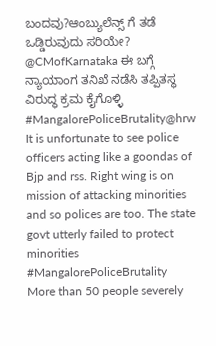ಬಂದವು?ಆಂಬ್ಯುಲೆನ್ಸ್ ಗೆ ತಡೆ ಒಡ್ಡಿರುವುದು ಸರಿಯೇ? @CMofKarnataka ಈ ಬಗ್ಗೆ ನ್ಯಾಯಾಂಗ ತನಿಖೆ ನಡೆಸಿ ತಪ್ಪಿತಸ್ಥ ವಿರುದ್ಧ ಕ್ರಮ ಕೈಗೊಳ್ಳಿ
#MangalorePoliceBrutality@hrw
It is unfortunate to see police officers acting like a goondas of Bjp and rss. Right wing is on mission of attacking minorities and so polices are too. The state govt utterly failed to protect minorities
#MangalorePoliceBrutality
More than 50 people severely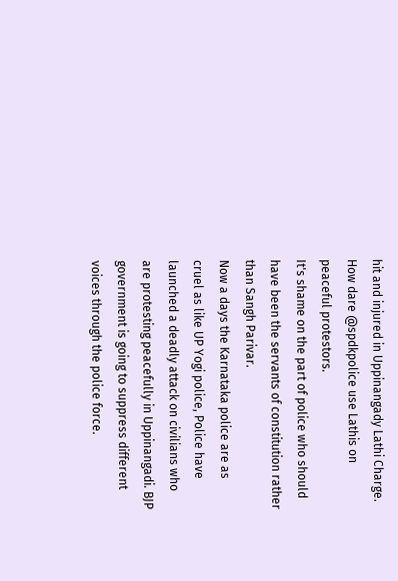hit and injured in Uppinangady Lathi Charge.
How dare @spdkpolice use Lathis on peaceful protestors.
It's shame on the part of police who should have been the servants of constitution rather than Sangh Parivar.
Now a days the Karnataka police are as cruel as like UP Yogi police, Police have launched a deadly attack on civilians who are protesting peacefully in Uppinangadi. BJP government is going to suppress different voices through the police force.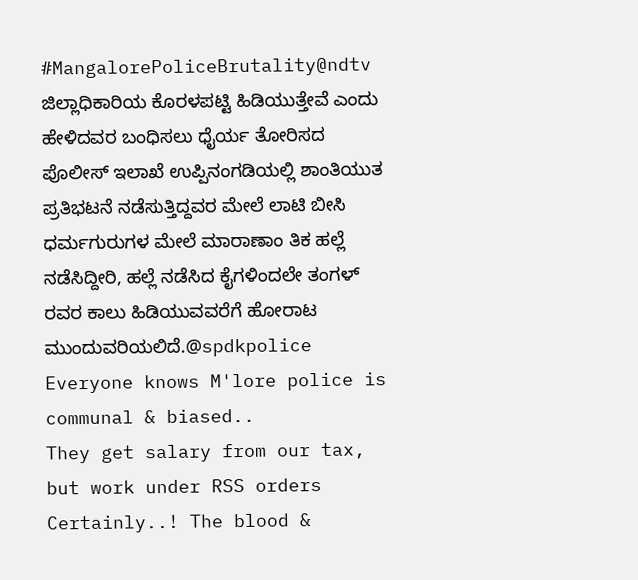#MangalorePoliceBrutality@ndtv
ಜಿಲ್ಲಾಧಿಕಾರಿಯ ಕೊರಳಪಟ್ಟಿ ಹಿಡಿಯುತ್ತೇವೆ ಎಂದು ಹೇಳಿದವರ ಬಂಧಿಸಲು ಧೈರ್ಯ ತೋರಿಸದ ಪೊಲೀಸ್ ಇಲಾಖೆ ಉಪ್ಪಿನಂಗಡಿಯಲ್ಲಿ ಶಾಂತಿಯುತ ಪ್ರತಿಭಟನೆ ನಡೆಸುತ್ತಿದ್ದವರ ಮೇಲೆ ಲಾಟಿ ಬೀಸಿ ಧರ್ಮಗುರುಗಳ ಮೇಲೆ ಮಾರಾಣಾಂ ತಿಕ ಹಲ್ಲೆ ನಡೆಸಿದ್ದೀರಿ, ಹಲ್ಲೆ ನಡೆಸಿದ ಕೈಗಳಿಂದಲೇ ತಂಗಳ್ ರವರ ಕಾಲು ಹಿಡಿಯುವವರೆಗೆ ಹೋರಾಟ ಮುಂದುವರಿಯಲಿದೆ.@spdkpolice
Everyone knows M'lore police is communal & biased..
They get salary from our tax, but work under RSS orders
Certainly..! The blood &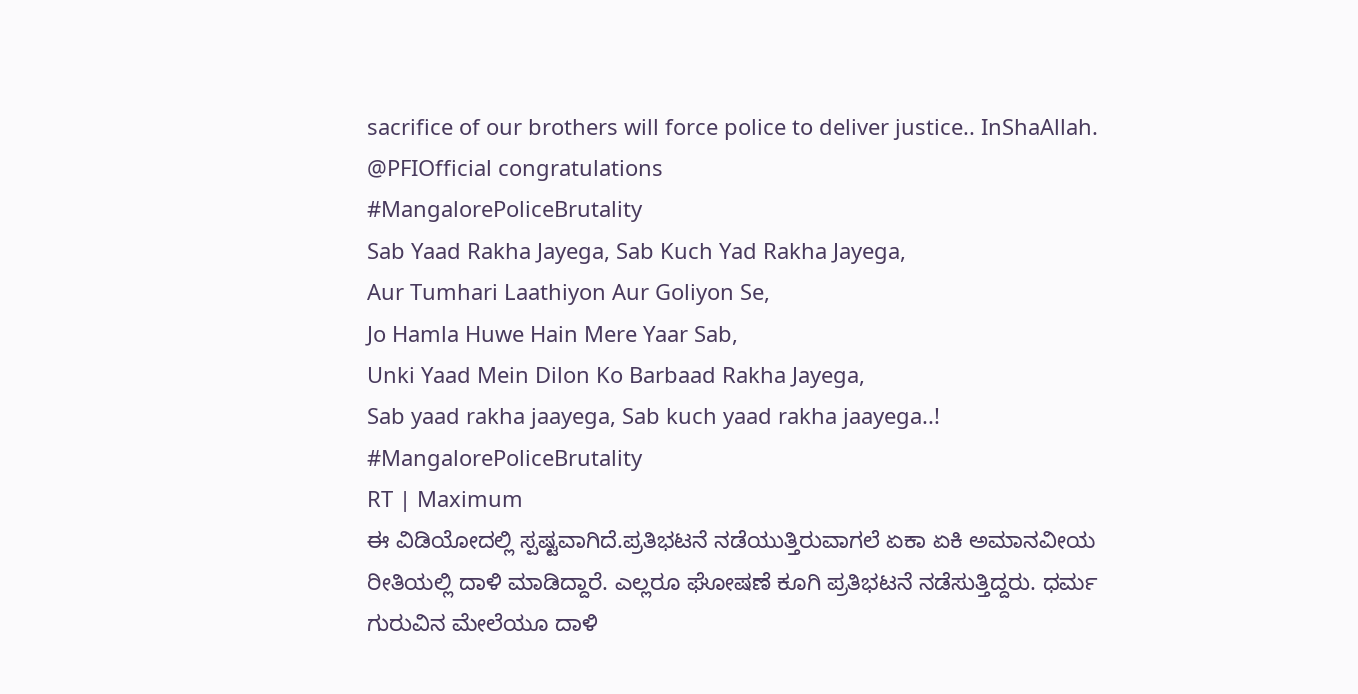sacrifice of our brothers will force police to deliver justice.. InShaAllah.
@PFIOfficial congratulations
#MangalorePoliceBrutality
Sab Yaad Rakha Jayega, Sab Kuch Yad Rakha Jayega,
Aur Tumhari Laathiyon Aur Goliyon Se,
Jo Hamla Huwe Hain Mere Yaar Sab,
Unki Yaad Mein Dilon Ko Barbaad Rakha Jayega,
Sab yaad rakha jaayega, Sab kuch yaad rakha jaayega..!
#MangalorePoliceBrutality
RT | Maximum
ಈ ವಿಡಿಯೋದಲ್ಲಿ ಸ್ಪಷ್ಟವಾಗಿದೆ.ಪ್ರತಿಭಟನೆ ನಡೆಯುತ್ತಿರುವಾಗಲೆ ಏಕಾ ಏಕಿ ಅಮಾನವೀಯ ರೀತಿಯಲ್ಲಿ ದಾಳಿ ಮಾಡಿದ್ದಾರೆ. ಎಲ್ಲರೂ ಘೋಷಣೆ ಕೂಗಿ ಪ್ರತಿಭಟನೆ ನಡೆಸುತ್ತಿದ್ದರು. ಧರ್ಮ ಗುರುವಿನ ಮೇಲೆಯೂ ದಾಳಿ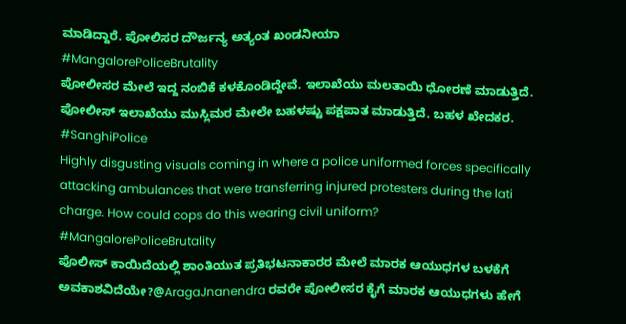ಮಾಡಿದ್ದಾರೆ. ಪೋಲಿಸರ ದೌರ್ಜನ್ಯ ಅತ್ಯಂತ ಖಂಡನೀಯಾ
#MangalorePoliceBrutality
ಪೋಲೀಸರ ಮೇಲೆ ಇದ್ದ ನಂಬಿಕೆ ಕಳಕೊಂಡಿದ್ದೇವೆ. ಇಲಾಖೆಯು ಮಲತಾಯಿ ಧೋರಣೆ ಮಾಡುತ್ತಿದೆ. ಪೋಲೀಸ್ ಇಲಾಖೆಯು ಮುಸ್ಲಿಮರ ಮೇಲೇ ಬಹಳಷ್ಟು ಪಕ್ಷಪಾತ ಮಾಡುತ್ತಿದೆ. ಬಹಳ ಖೇದಕರ. #SanghiPolice
Highly disgusting visuals coming in where a police uniformed forces specifically attacking ambulances that were transferring injured protesters during the lati charge. How could cops do this wearing civil uniform?
#MangalorePoliceBrutality
ಪೊಲೀಸ್ ಕಾಯಿದೆಯಲ್ಲಿ ಶಾಂತಿಯುತ ಪ್ರತಿಭಟನಾಕಾರರ ಮೇಲೆ ಮಾರಕ ಆಯುಧಗಳ ಬಳಕೆಗೆ ಅವಕಾಶವಿದೆಯೇ?@AragaJnanendra ರವರೇ ಪೋಲೀಸರ ಕೈಗೆ ಮಾರಕ ಆಯುಧಗಳು ಹೇಗೆ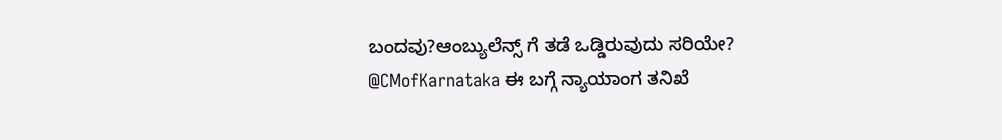ಬಂದವು?ಆಂಬ್ಯುಲೆನ್ಸ್ ಗೆ ತಡೆ ಒಡ್ಡಿರುವುದು ಸರಿಯೇ? @CMofKarnataka ಈ ಬಗ್ಗೆ ನ್ಯಾಯಾಂಗ ತನಿಖೆ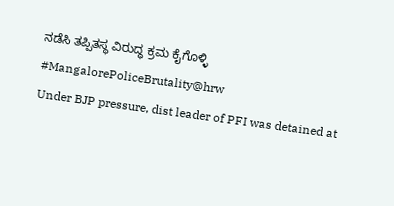ನಡೆಸಿ ತಪ್ಪಿತಸ್ಥ ವಿರುದ್ಧ ಕ್ರಮ ಕೈಗೊಳ್ಳಿ
#MangalorePoliceBrutality@hrw
Under BJP pressure, dist leader of PFI was detained at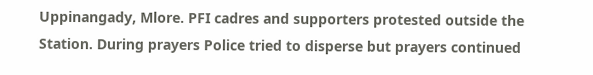Uppinangady, Mlore. PFI cadres and supporters protested outside the Station. During prayers Police tried to disperse but prayers continued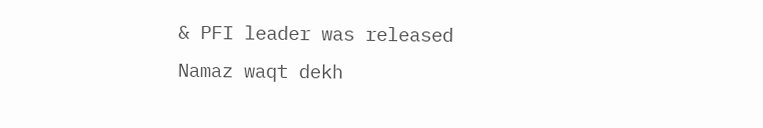& PFI leader was released
Namaz waqt dekh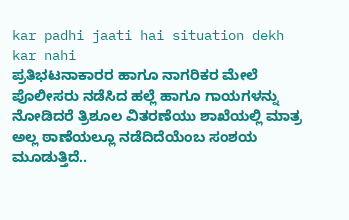kar padhi jaati hai situation dekh kar nahi
ಪ್ರತಿಭಟನಾಕಾರರ ಹಾಗೂ ನಾಗರಿಕರ ಮೇಲೆ ಪೊಲೀಸರು ನಡೆಸಿದ ಹಲ್ಲೆ ಹಾಗೂ ಗಾಯಗಳನ್ನು ನೋಡಿದರೆ ತ್ರಿಶೂಲ ವಿತರಣೆಯು ಶಾಖೆಯಲ್ಲಿ ಮಾತ್ರ ಅಲ್ಲ ಠಾಣೆಯಲ್ಲೂ ನಡೆದಿದೆಯೆಂಬ ಸಂಶಯ ಮೂಡುತ್ತಿದೆ..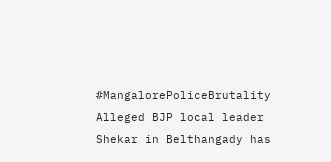#MangalorePoliceBrutality
Alleged BJP local leader Shekar in Belthangady has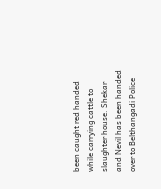been caught red handed while carrying cattle to slaughter house. Shekar and Nevil has been handed over to Belthangadi Police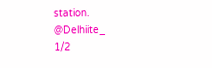station.
@Delhiite_
1/2